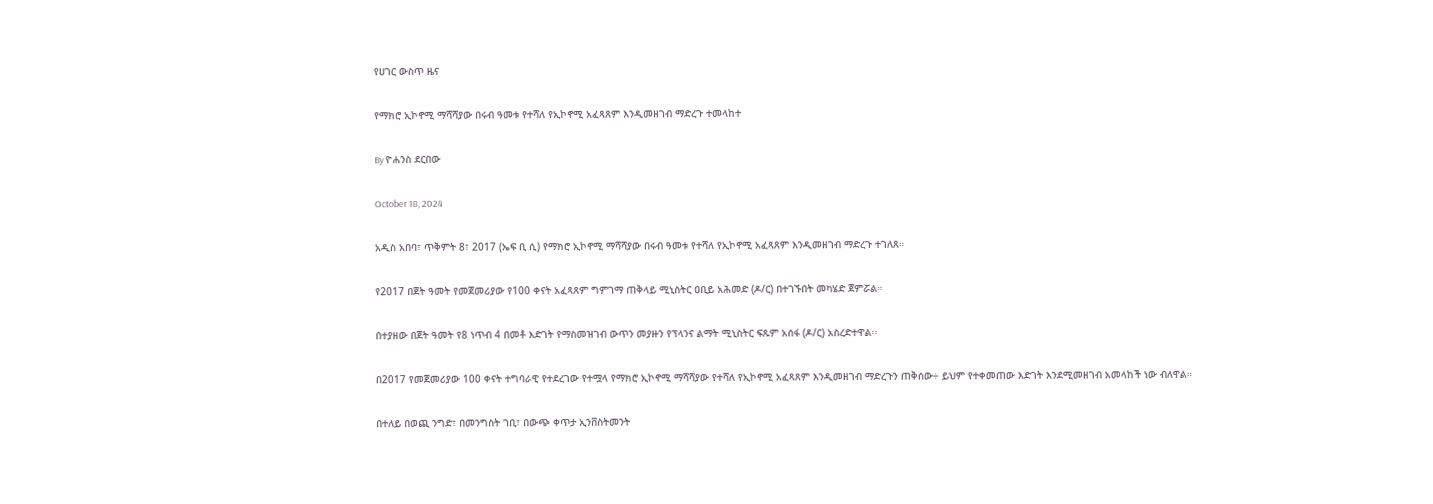የሀገር ውስጥ ዜና

የማክሮ ኢኮኖሚ ማሻሻያው በሩብ ዓመቱ የተሻለ የኢኮኖሚ አፈጻጸም እንዲመዘገብ ማድረጉ ተመላከተ

By ዮሐንስ ደርበው

October 18, 2024

አዲስ አበባ፣ ጥቅምት 8፣ 2017 (ኤፍ ቢ ሲ) የማክሮ ኢኮኖሚ ማሻሻያው በሩብ ዓመቱ የተሻለ የኢኮኖሚ አፈጻጸም እንዲመዘገብ ማድረጉ ተገለጸ።

የ2017 በጀት ዓመት የመጀመሪያው የ100 ቀናት አፈጻጸም ግምገማ ጠቅላይ ሚኒስትር ዐቢይ አሕመድ (ዶ/ር) በተገኙበት መካሄድ ጀምሯል።

በተያዘው በጀት ዓመት የ8 ነጥብ 4 በመቶ እድገት የማስመዝገብ ውጥን መያዙን የፕላንና ልማት ሚኒስትር ፍጹም አሰፋ (ዶ/ር) አስረድተዋል፡፡

በ2017 የመጀመሪያው 100 ቀናት ተግባራዊ የተደረገው የተሟላ የማክሮ ኢኮኖሚ ማሻሻያው የተሻለ የኢኮኖሚ አፈጻጸም እንዲመዘገብ ማድረጉን ጠቅሰው÷ ይህም የተቀመጠው እድገት እንደሚመዘገብ አመላከች ነው ብለዋል።

በተለይ በወጪ ንግድ፣ በመንግስት ገቢ፣ በውጭ ቀጥታ ኢንቨስትመንት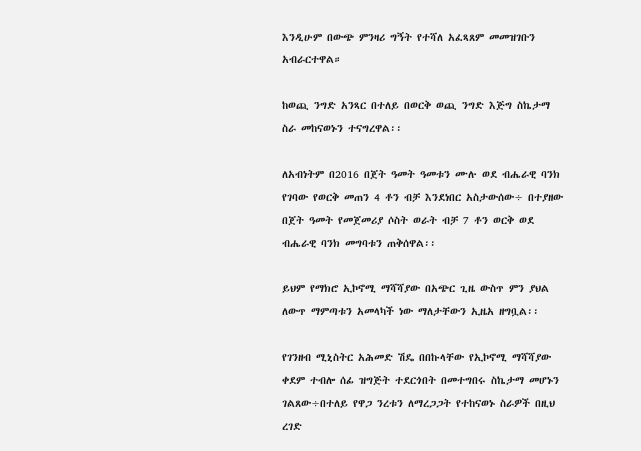እንዲሁም በውጭ ምንዛሪ ግኝት የተሻለ አፈጻጸም መመዝገቡን አብራርተዋል።

ከወጪ ንግድ አንጻር በተለይ በወርቅ ወጪ ንግድ እጅግ ስኬታማ ስራ መከናወኑን ተናግረዋል፡፡

ለአብነትም በ2016 በጀት ዓመት ዓመቱን ሙሉ ወደ ብሔራዊ ባንክ የገባው የወርቅ መጠን 4 ቶን ብቻ እንደነበር አስታውሰው÷ በተያዘው በጀት ዓመት የመጀመሪያ ሶስት ወራት ብቻ 7 ቶን ወርቅ ወደ ብሔራዊ ባንክ መግባቱን ጠቅሰዋል፡፡

ይህም የማክሮ ኢኮኖሚ ማሻሻያው በአጭር ጊዜ ውስጥ ምን ያህል ለውጥ ማምጣቱን አመላካች ነው ማለታቸውን ኢዜአ ዘግቧል፡፡

የገንዘብ ሚኒስትር አሕመድ ሽዴ በበኩላቸው የኢኮኖሚ ማሻሻያው ቀደም ተብሎ ሰፊ ዝግጅት ተደርጎበት በመተግበሩ ስኬታማ መሆኑን ገልጸው÷በተለይ የዋጋ ንረቱን ለማረጋጋት የተከናወኑ ስራዎች በዚህ ረገድ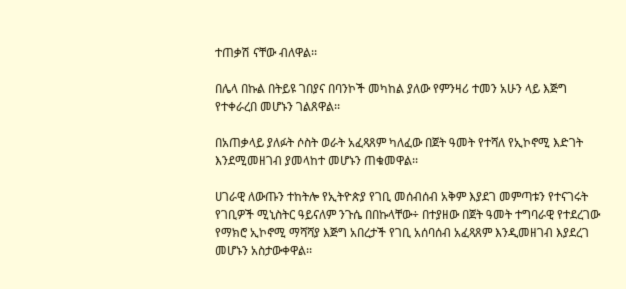ተጠቃሽ ናቸው ብለዋል፡፡

በሌላ በኩል በትይዩ ገበያና በባንኮች መካከል ያለው የምንዛሪ ተመን አሁን ላይ እጅግ የተቀራረበ መሆኑን ገልጸዋል፡፡

በአጠቃላይ ያለፉት ሶስት ወራት አፈጻጸም ካለፈው በጀት ዓመት የተሻለ የኢኮኖሚ እድገት እንደሚመዘገብ ያመላከተ መሆኑን ጠቁመዋል፡፡

ሀገራዊ ለውጡን ተከትሎ የኢትዮጵያ የገቢ መሰብሰብ አቅም እያደገ መምጣቱን የተናገሩት የገቢዎች ሚኒስትር ዓይናለም ንጉሴ በበኩላቸው÷ በተያዘው በጀት ዓመት ተግባራዊ የተደረገው የማክሮ ኢኮኖሚ ማሻሻያ እጅግ አበረታች የገቢ አሰባሰብ አፈጻጸም እንዲመዘገብ እያደረገ መሆኑን አስታውቀዋል፡፡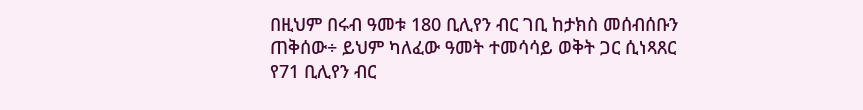በዚህም በሩብ ዓመቱ 180 ቢሊየን ብር ገቢ ከታክስ መሰብሰቡን ጠቅሰው÷ ይህም ካለፈው ዓመት ተመሳሳይ ወቅት ጋር ሲነጻጸር የ71 ቢሊየን ብር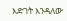እድገት እንዳለው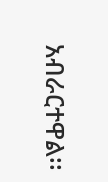አብራርተዋል፡፡